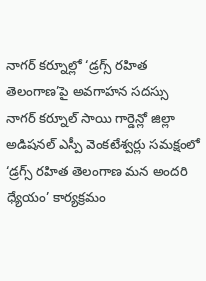నాగర్ కర్నూల్లో ‘డ్రగ్స్ రహిత తెలంగాణ’పై అవగాహన సదస్సు
నాగర్ కర్నూల్ సాయి గార్డెన్లో జిల్లా అడిషనల్ ఎస్పీ వెంకటేశ్వర్లు సమక్షంలో ‘డ్రగ్స్ రహిత తెలంగాణ మన అందరి ధ్యేయం’ కార్యక్రమం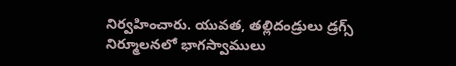నిర్వహించారు. యువత, తల్లిదండ్రులు డ్రగ్స్ నిర్మూలనలో భాగస్వాములు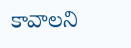కావాలని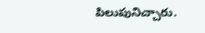పిలుపునిచ్చారు.